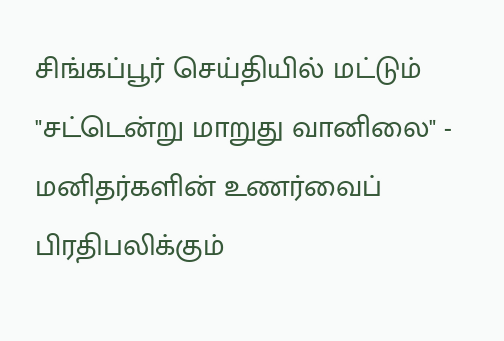சிங்கப்பூர் செய்தியில் மட்டும்
"சட்டென்று மாறுது வானிலை" - மனிதர்களின் உணர்வைப் பிரதிபலிக்கும்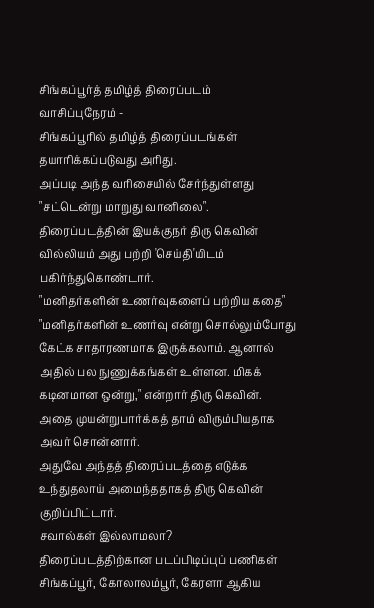சிங்கப்பூர்த் தமிழ்த் திரைப்படம்
வாசிப்புநேரம் -
சிங்கப்பூரில் தமிழ்த் திரைப்படங்கள் தயாரிக்கப்படுவது அரிது.
அப்படி அந்த வரிசையில் சேர்ந்துள்ளது "சட்டென்று மாறுது வானிலை".
திரைப்படத்தின் இயக்குநர் திரு கெவின் வில்லியம் அது பற்றி 'செய்தி'யிடம் பகிர்ந்துகொண்டார்.
"மனிதர்களின் உணர்வுகளைப் பற்றிய கதை"
"மனிதர்களின் உணர்வு என்று சொல்லும்போது கேட்க சாதாரணமாக இருக்கலாம். ஆனால் அதில் பல நுணுக்கங்கள் உள்ளன. மிகக் கடினமான ஒன்று," என்றார் திரு கெவின்.
அதை முயன்றுபார்க்கத் தாம் விரும்பியதாக அவர் சொன்னார்.
அதுவே அந்தத் திரைப்படத்தை எடுக்க உந்துதலாய் அமைந்ததாகத் திரு கெவின் குறிப்பிட்டார்.
சவால்கள் இல்லாமலா?
திரைப்படத்திற்கான படப்பிடிப்புப் பணிகள் சிங்கப்பூர், கோலாலம்பூர், கேரளா ஆகிய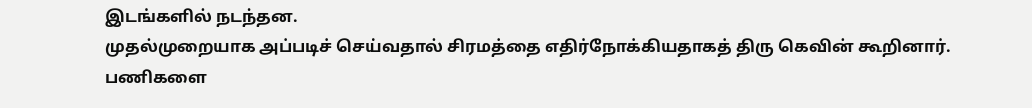இடங்களில் நடந்தன.
முதல்முறையாக அப்படிச் செய்வதால் சிரமத்தை எதிர்நோக்கியதாகத் திரு கெவின் கூறினார்.
பணிகளை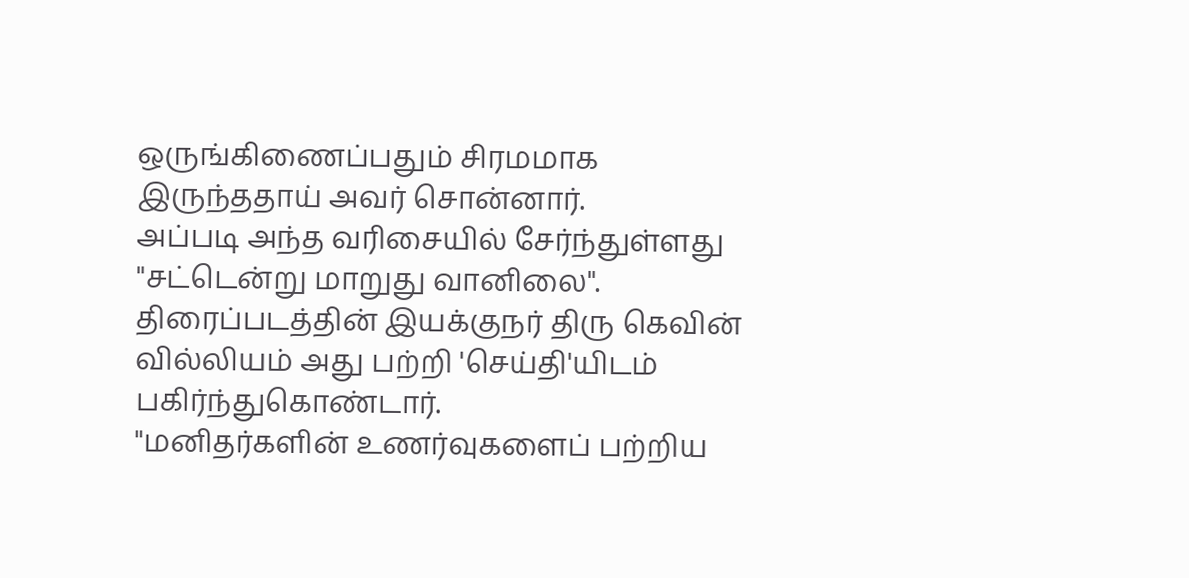ஒருங்கிணைப்பதும் சிரமமாக இருந்ததாய் அவர் சொன்னார்.
அப்படி அந்த வரிசையில் சேர்ந்துள்ளது "சட்டென்று மாறுது வானிலை".
திரைப்படத்தின் இயக்குநர் திரு கெவின் வில்லியம் அது பற்றி 'செய்தி'யிடம் பகிர்ந்துகொண்டார்.
"மனிதர்களின் உணர்வுகளைப் பற்றிய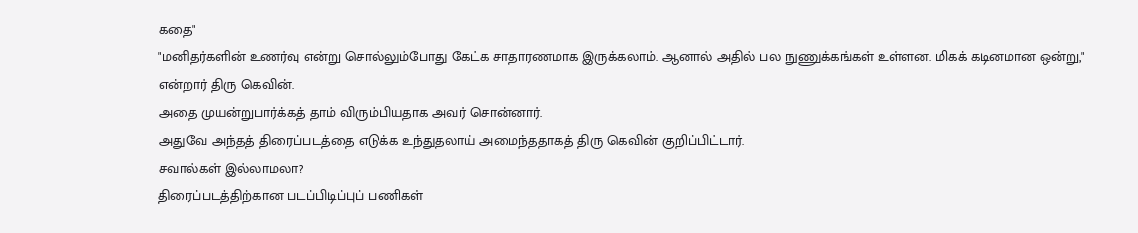கதை"
"மனிதர்களின் உணர்வு என்று சொல்லும்போது கேட்க சாதாரணமாக இருக்கலாம். ஆனால் அதில் பல நுணுக்கங்கள் உள்ளன. மிகக் கடினமான ஒன்று," என்றார் திரு கெவின்.
அதை முயன்றுபார்க்கத் தாம் விரும்பியதாக அவர் சொன்னார்.
அதுவே அந்தத் திரைப்படத்தை எடுக்க உந்துதலாய் அமைந்ததாகத் திரு கெவின் குறிப்பிட்டார்.
சவால்கள் இல்லாமலா?
திரைப்படத்திற்கான படப்பிடிப்புப் பணிகள்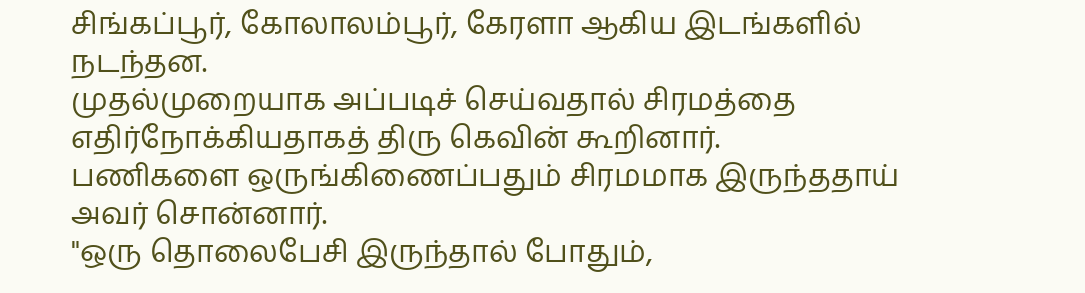சிங்கப்பூர், கோலாலம்பூர், கேரளா ஆகிய இடங்களில் நடந்தன.
முதல்முறையாக அப்படிச் செய்வதால் சிரமத்தை எதிர்நோக்கியதாகத் திரு கெவின் கூறினார்.
பணிகளை ஒருங்கிணைப்பதும் சிரமமாக இருந்ததாய் அவர் சொன்னார்.
"ஒரு தொலைபேசி இருந்தால் போதும்,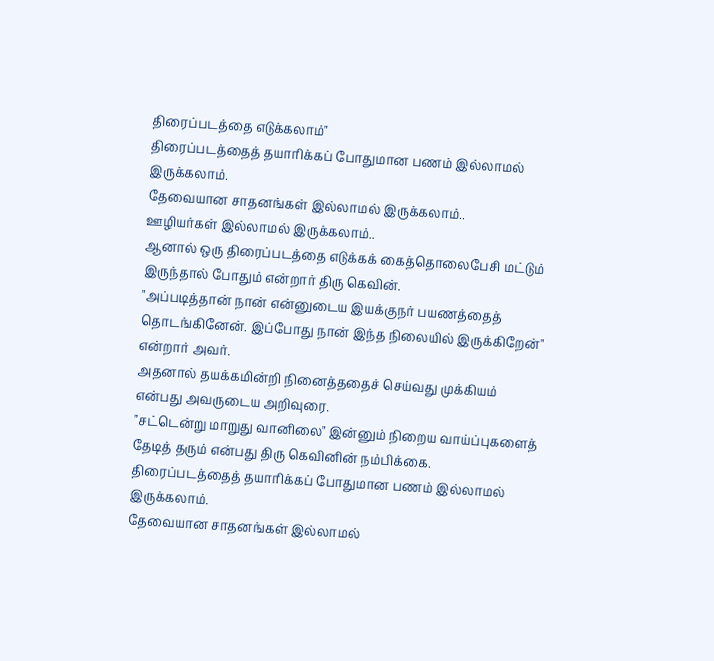திரைப்படத்தை எடுக்கலாம்"
திரைப்படத்தைத் தயாரிக்கப் போதுமான பணம் இல்லாமல் இருக்கலாம்.
தேவையான சாதனங்கள் இல்லாமல் இருக்கலாம்..
ஊழியர்கள் இல்லாமல் இருக்கலாம்..
ஆனால் ஒரு திரைப்படத்தை எடுக்கக் கைத்தொலைபேசி மட்டும் இருந்தால் போதும் என்றார் திரு கெவின்.
"அப்படித்தான் நான் என்னுடைய இயக்குநர் பயணத்தைத் தொடங்கினேன். இப்போது நான் இந்த நிலையில் இருக்கிறேன்" என்றார் அவர்.
அதனால் தயக்கமின்றி நினைத்ததைச் செய்வது முக்கியம் என்பது அவருடைய அறிவுரை.
"சட்டென்று மாறுது வானிலை" இன்னும் நிறைய வாய்ப்புகளைத் தேடித் தரும் என்பது திரு கெவினின் நம்பிக்கை.
திரைப்படத்தைத் தயாரிக்கப் போதுமான பணம் இல்லாமல் இருக்கலாம்.
தேவையான சாதனங்கள் இல்லாமல்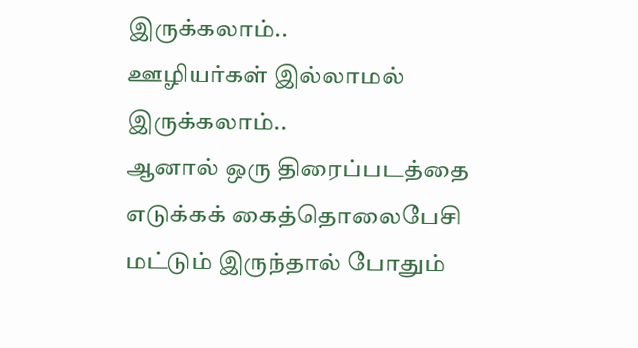இருக்கலாம்..
ஊழியர்கள் இல்லாமல் இருக்கலாம்..
ஆனால் ஒரு திரைப்படத்தை எடுக்கக் கைத்தொலைபேசி மட்டும் இருந்தால் போதும்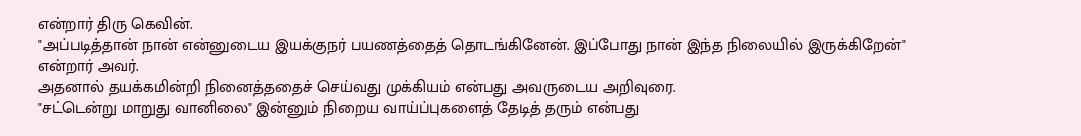என்றார் திரு கெவின்.
"அப்படித்தான் நான் என்னுடைய இயக்குநர் பயணத்தைத் தொடங்கினேன். இப்போது நான் இந்த நிலையில் இருக்கிறேன்" என்றார் அவர்.
அதனால் தயக்கமின்றி நினைத்ததைச் செய்வது முக்கியம் என்பது அவருடைய அறிவுரை.
"சட்டென்று மாறுது வானிலை" இன்னும் நிறைய வாய்ப்புகளைத் தேடித் தரும் என்பது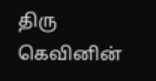திரு கெவினின்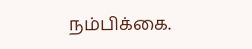நம்பிக்கை.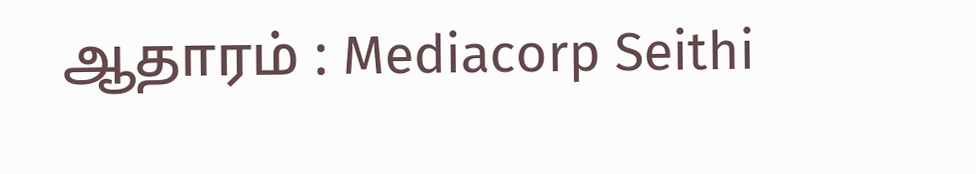ஆதாரம் : Mediacorp Seithi